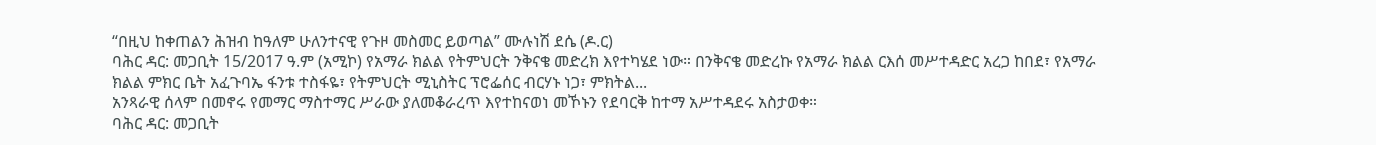“በዚህ ከቀጠልን ሕዝብ ከዓለም ሁለንተናዊ የጉዞ መስመር ይወጣል” ሙሉነሽ ደሴ (ዶ.ር)
ባሕር ዳር: መጋቢት 15/2017 ዓ.ም (አሚኮ) የአማራ ክልል የትምህርት ንቅናቄ መድረክ እየተካሄደ ነው። በንቅናቄ መድረኩ የአማራ ክልል ርእሰ መሥተዳድር አረጋ ከበደ፣ የአማራ ክልል ምክር ቤት አፈጉባኤ ፋንቱ ተስፋዬ፣ የትምህርት ሚኒስትር ፕሮፌሰር ብርሃኑ ነጋ፣ ምክትል...
አንጻራዊ ሰላም በመኖሩ የመማር ማስተማር ሥራው ያለመቆራረጥ እየተከናወነ መኾኑን የደባርቅ ከተማ አሥተዳደሩ አስታወቀ።
ባሕር ዳር: መጋቢት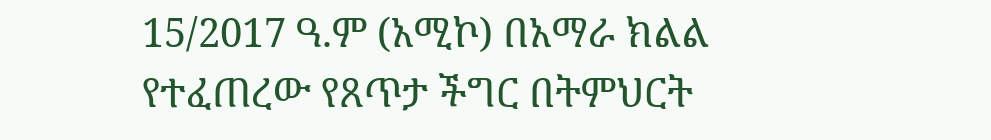15/2017 ዓ.ም (አሚኮ) በአማራ ክልል የተፈጠረው የጸጥታ ችግር በትምህርት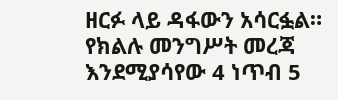ዘርፉ ላይ ዳፋውን አሳርፏል። የክልሉ መንግሥት መረጃ እንደሚያሳየው 4 ነጥብ 5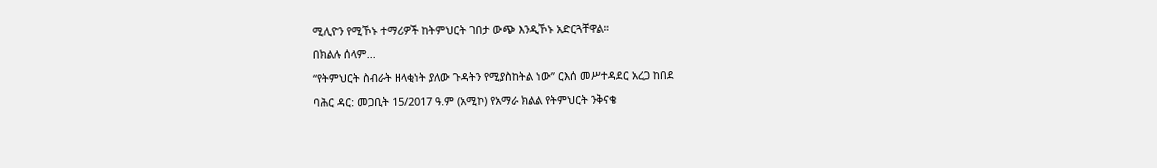ሚሊዮን የሚኾኑ ተማሪዎች ከትምህርት ገበታ ውጭ እንዲኾኑ አድርጓቸዋል።
በክልሉ ሰላም...
“የትምህርት ስብራት ዘላቂነት ያለው ጉዳትን የሚያስከትል ነው” ርእሰ መሥተዳደር አረጋ ከበደ
ባሕር ዳር: መጋቢት 15/2017 ዓ.ም (አሚኮ) የአማራ ክልል የትምህርት ንቅናቄ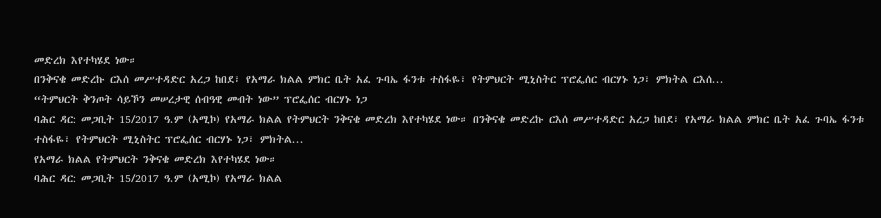መድረክ እየተካሄደ ነው።
በንቅናቄ መድረኩ ርእሰ መሥተዳድር አረጋ ከበደ፣ የአማራ ክልል ምክር ቤት አፈ ጉባኤ ፋንቱ ተስፋዬ፣ የትምህርት ሚኒስትር ፕሮፌሰር ብርሃኑ ነጋ፣ ምክትል ርእሰ...
“ትምህርት ቅንጦት ሳይኾን መሠረታዊ ሰብዓዊ መብት ነው” ፕሮፌሰር ብርሃኑ ነጋ
ባሕር ዳር: መጋቢት 15/2017 ዓ.ም (አሚኮ) የአማራ ክልል የትምህርት ንቅናቄ መድረክ እየተካሄደ ነው። በንቅናቄ መድረኩ ርእሰ መሥተዳድር አረጋ ከበደ፣ የአማራ ክልል ምክር ቤት አፈ ጉባኤ ፋንቱ ተስፋዬ፣ የትምህርት ሚኒስትር ፕሮፌሰር ብርሃኑ ነጋ፣ ምክትል...
የአማራ ክልል የትምህርት ንቅናቄ መድረክ እየተካሄደ ነው።
ባሕር ዳር: መጋቢት 15/2017 ዓ.ም (አሚኮ) የአማራ ክልል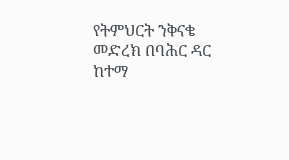የትምህርት ንቅናቄ መድረክ በባሕር ዳር ከተማ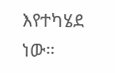እየተካሄደ ነው።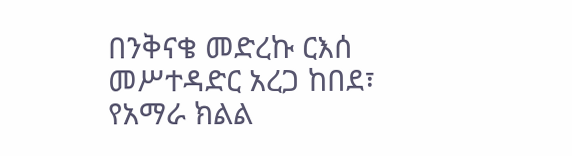በንቅናቄ መድረኩ ርእሰ መሥተዳድር አረጋ ከበደ፣ የአማራ ክልል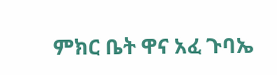ምክር ቤት ዋና አፈ ጉባኤ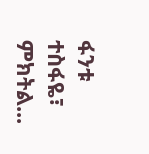ፋንቱ ተስፋዬ፣ ምክትል...